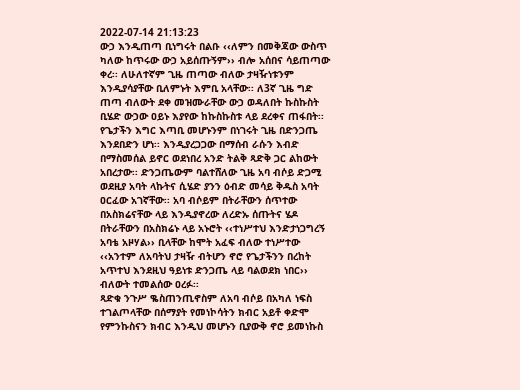2022-07-14 21:13:23
ውኃ እንዲጠጣ ቢነግሩት በልቡ ‹‹ለምን በመቅጃው ውስጥ ካለው ከጥሩው ውኃ አይሰጡኝም›› ብሎ አሰበና ሳይጠጣው ቀረ፡፡ ለሁለተኛም ጊዜ ጠጣው ብለው ታዛዥነቱንም እንዲያሳያቸው ቢለምኑት እምቢ አላቸው፡፡ ለ3ኛ ጊዜ ግድ ጠጣ ብለውት ደቀ መዝሙራቸው ውኃ ወዳለበት ኩስኩስት ቢሄድ ውኃው ዐይኑ እያየው ከኩስኩስቱ ላይ ደረቀና ጠፋበት፡፡ የጌታችን እግር እጣቢ መሆኑንም በነገሩት ጊዜ በድንጋጤ እንደበድን ሆነ፡፡ እንዲያረጋጋው በማሰብ ራሱን እብድ በማስመሰል ይኖር ወደነበረ አንድ ትልቅ ጻድቅ ጋር ልከውት አበረታው፡፡ ድንጋጤውም ባልተሸለው ጊዜ አባ ብሶይ ድጋሚ ወደዚያ አባት ላኩትና ሲሄድ ያንን ዕብድ መሳይ ቅዱስ አባት ዐርፈው አገኛቸው፡፡ አባ ብሶይም በትራቸውን ሰጥተው በአስክሬናቸው ላይ እንዲያኖረው ለረድኡ ሰጡትና ሄዶ በትራቸውን በአስክሬኑ ላይ አኑሮት ‹‹ተነሥተህ እንድታነጋግረኝ አባቴ አዞሃል›› ቢላቸው ከሞት አፈፍ ብለው ተነሥተው ‹‹አንተም ለአባትህ ታዛዥ ብትሆን ኖሮ የጌታችንን በረከት አጥተህ እንደዚህ ዓይነቱ ድንጋጤ ላይ ባልወደክ ነበር›› ብለውት ተመልሰው ዐረፉ፡፡
ጻድቁ ንጉሥ ቈስጠንጢኖስም ለአባ ብሶይ በአካለ ነፍስ ተገልጦላቸው በሰማያት የመነኮሳትን ክብር አይቶ ቀድሞ የምንኩስናን ክብር እንዲህ መሆኑን ቢያውቅ ኖሮ ይመነኩስ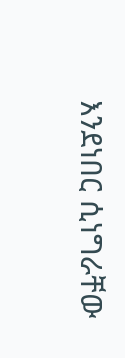እንደነበር ሲነግራቸው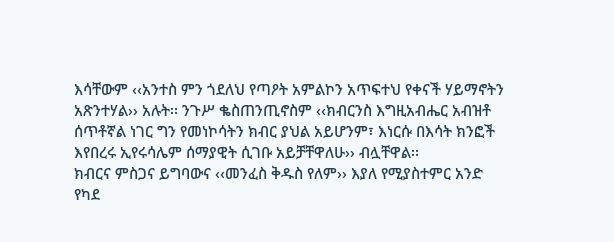እሳቸውም ‹‹አንተስ ምን ጎደለህ የጣዖት አምልኮን አጥፍተህ የቀናች ሃይማኖትን አጽንተሃል›› አሉት፡፡ ንጉሥ ቈስጠንጢኖስም ‹‹ክብርንስ እግዚአብሔር አብዝቶ ሰጥቶኛል ነገር ግን የመነኮሳትን ክብር ያህል አይሆንም፣ እነርሱ በእሳት ክንፎች እየበረሩ ኢየሩሳሌም ሰማያዊት ሲገቡ አይቻቸዋለሁ›› ብሏቸዋል፡፡
ክብርና ምስጋና ይግባውና ‹‹መንፈስ ቅዱስ የለም›› እያለ የሚያስተምር አንድ የካደ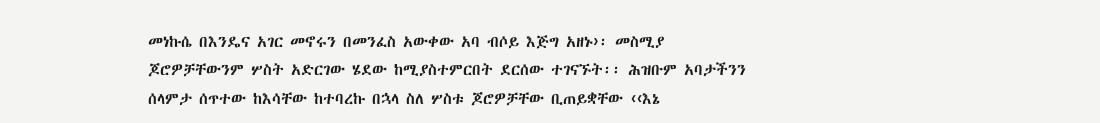መነኩሴ በእንዴና አገር መኖሩን በመንፈስ አውቀው አባ ብሶይ እጅግ አዘኑ›፡ መስሚያ ጆሮዎቻቸውንም ሦስት አድርገው ሄደው ከሚያስተምርበት ደርሰው ተገናኙት፡፡ ሕዝቡም አባታችንን ሰላምታ ሰጥተው ከእሳቸው ከተባረኩ በኋላ ስለ ሦስቱ ጆሮዎቻቸው ቢጠይቋቸው ‹‹እኔ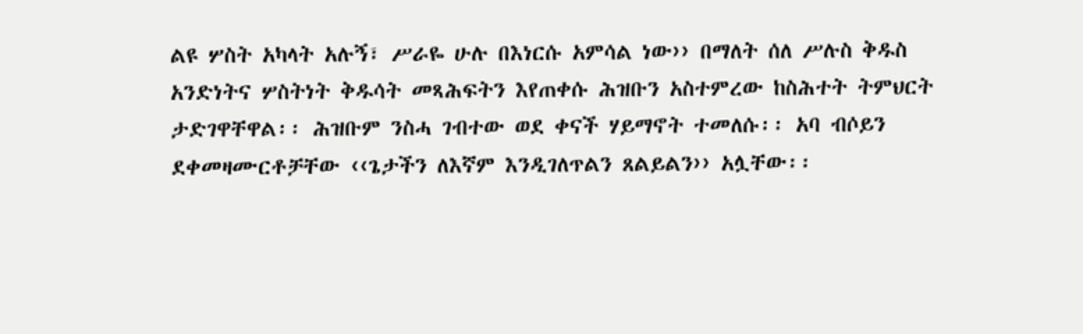ልዩ ሦስት አካላት አሉኝ፣ ሥራዬ ሁሉ በእነርሱ አምሳል ነው›› በማለት ሰለ ሥሉስ ቅዱስ አንድነትና ሦስትነት ቅዱሳት መጻሕፍትን እየጠቀሱ ሕዝቡን አስተምረው ከስሕተት ትምህርት ታድገዋቸዋል፡፡ ሕዝቡም ንስሓ ገብተው ወደ ቀናች ሃይማኖት ተመለሱ፡፡ አባ ብሶይን ደቀመዛሙርቶቻቸው ‹‹ጌታችን ለእኛም እንዲገለጥልን ጸልይልን›› አሏቸው፡፡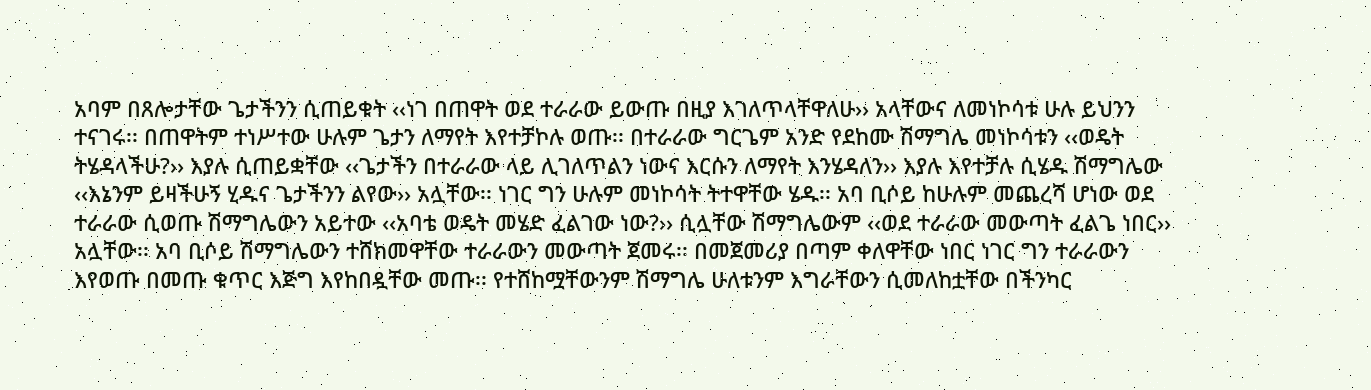አባም በጸሎታቸው ጌታችንን ሲጠይቁት ‹‹ነገ በጠዋት ወደ ተራራው ይውጡ በዚያ እገለጥላቸዋለሁ›› አላቸውና ለመነኮሳቱ ሁሉ ይህንን ተናገሩ፡፡ በጠዋትም ተነሥተው ሁሉም ጌታን ለማየት እየተቻኮሉ ወጡ፡፡ በተራራው ግርጌም አንድ የደከሙ ሽማግሌ መነኮሳቱን ‹‹ወዴት ትሄዳላችሁ?›› እያሉ ሲጠይቋቸው ‹‹ጌታችን በተራራው ላይ ሊገለጥልን ነውና እርሱን ለማየት እንሄዳለን›› እያሉ እየተቻሉ ሲሄዱ ሽማግሌው ‹‹እኔንም ይዛችሁኝ ሂዱና ጌታችንን ልየው›› አሏቸው፡፡ ነገር ግን ሁሉም መነኮሳት ትተዋቸው ሄዱ፡፡ አባ ቢሶይ ከሁሉም መጨረሻ ሆነው ወደ ተራራው ሲወጡ ሽማግሌውን አይተው ‹‹አባቴ ወዴት መሄድ ፈልገው ነው?›› ሲሏቸው ሽማግሌውም ‹‹ወደ ተራራው መውጣት ፈልጌ ነበር›› አሏቸው፡፡ አባ ቢሶይ ሽማግሌውን ተሸክመዋቸው ተራራውን መውጣት ጀመሩ፡፡ በመጀመሪያ በጣም ቀለዋቸው ነበር ነገር ግን ተራራውን እየወጡ በመጡ ቁጥር እጅግ እየከበዷቸው መጡ፡፡ የተሸከሟቸውንም ሽማግሌ ሁለቱንም እግራቸውን ሲመለከቷቸው በችንካር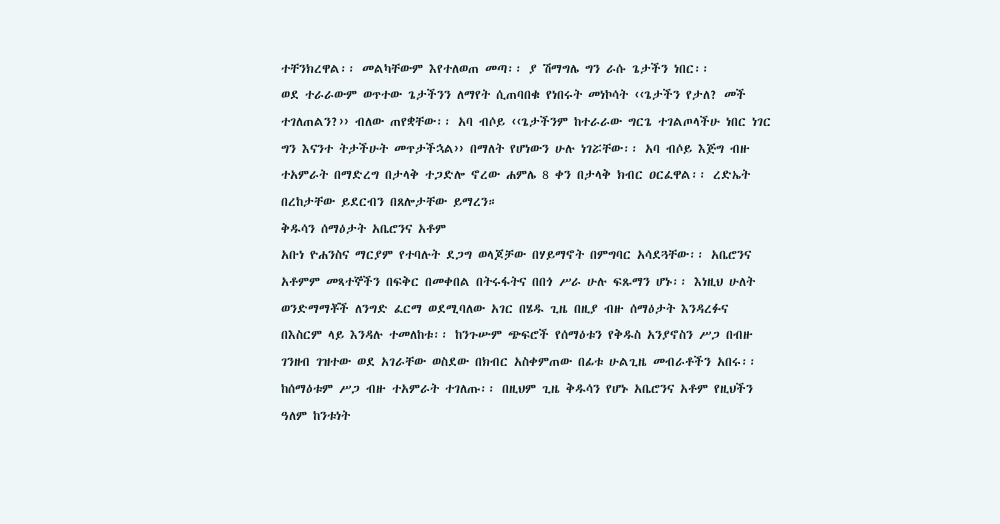ተቸንክረዋል፡፡ መልካቸውም እየተለወጠ መጣ፡፡ ያ ሽማግሌ ግን ራሱ ጌታችን ነበር፡፡
ወደ ተራራውም ወጥተው ጌታችንን ለማየት ሲጠባበቁ የነበሩት መነኮሳት ‹‹ጌታችን የታለ? መች ተገለጠልን?›› ብለው ጠየቋቸው፡፡ አባ ብሶይ ‹‹ጌታችንም ከተራራው ግርጌ ተገልጦላችሁ ነበር ነገር ግን እናንተ ትታችሁት መጥታችኋል›› በማለት የሆነውን ሁሉ ነገሯቸው፡፡ አባ ብሶይ እጅግ ብዙ ተአምራት በማድረግ በታላቅ ተጋድሎ ኖረው ሐምሌ 8 ቀን በታላቅ ክብር ዐርፈዋል፡፡ ረድኤት በረከታቸው ይደርብን በጸሎታቸው ይማረን።
ቅዱሳን ሰማዕታት አቤሮንና አቶም
አቡነ ዮሐንስና ማርያም የተባሉት ደጋግ ወላጆቻው በሃይማኖት በምግባር አሳደጓቸው፡፡ አቤሮንና አቶምም መጻተኞችን በፍቅር በመቀበል በትሩፋትና በበጎ ሥራ ሁሉ ፍጹማን ሆኑ፡፡ እነዚህ ሁለት ወንድማማቾች ለንግድ ፈርማ ወደሚባለው አገር በሄዱ ጊዜ በዚያ ብዙ ሰማዕታት እንዳረፉና በእስርም ላይ እንዳሉ ተመለከቱ፡፡ ከንጉሡም ጭፍሮች የሰማዕቱን የቅዱስ አንያኖስን ሥጋ በብዙ ገንዘብ ገዝተው ወደ አገራቸው ወስደው በክብር አስቀምጠው በፊቱ ሁልጊዜ መብራቶችን አበሩ፡፡ ከሰማዕቱም ሥጋ ብዙ ተአምራት ተገለጡ፡፡ በዚህም ጊዜ ቅዱሳን የሆኑ አቤሮንና አቶም የዚህችን ዓለም ከንቱነት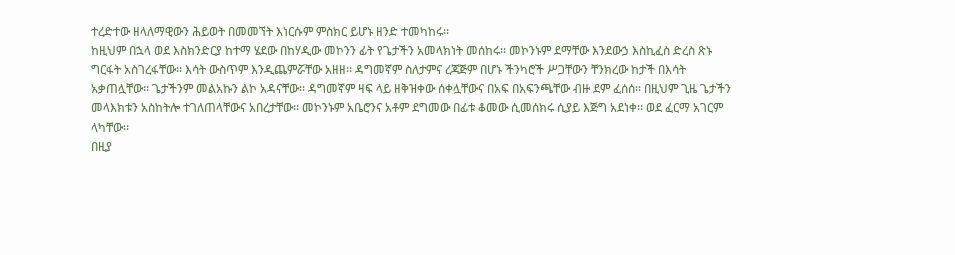ተረድተው ዘላለማዊውን ሕይወት በመመኘት እነርሱም ምስክር ይሆኑ ዘንድ ተመካከሩ፡፡
ከዚህም በኋላ ወደ እስክንድርያ ከተማ ሄደው በከሃዲው መኮንን ፊት የጌታችን አመላክነት መሰከሩ፡፡ መኮንኑም ደማቸው እንደውኃ እስኪፈስ ድረስ ጽኑ ግርፋት አስገረፋቸው፡፡ እሳት ውስጥም እንዲጨምሯቸው አዘዘ፡፡ ዳግመኛም ስለታምና ረጃጅም በሆኑ ችንካሮች ሥጋቸውን ቸንክረው ከታች በእሳት አቃጠሏቸው፡፡ ጌታችንም መልአኩን ልኮ አዳናቸው፡፡ ዳግመኛም ዛፍ ላይ ዘቅዝቀው ሰቀሏቸውና በአፍ በአፍንጫቸው ብዙ ደም ፈሰሰ፡፡ በዚህም ጊዜ ጌታችን መላእክቱን አስከትሎ ተገለጠላቸውና አበረታቸው፡፡ መኮንኑም አቤሮንና አቶም ደግመው በፊቱ ቆመው ሲመሰክሩ ሲያይ እጅግ አደነቀ፡፡ ወደ ፈርማ አገርም ላካቸው፡፡
በዚያ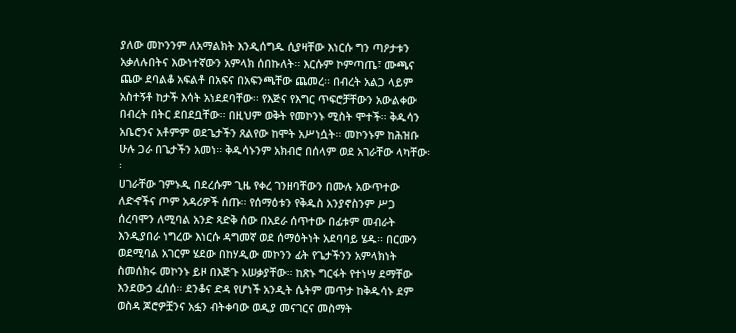ያለው መኮንንም ለአማልክት እንዲሰግዱ ሲያዛቸው እነርሱ ግን ጣዖታቱን አቃለሉበትና እውነተኛውን አምላክ ሰበኩለት፡፡ እርሱም ኮምጣጤ፣ ሙጫና ጨው ደባልቆ አፍልቶ በአፍና በአፍንጫቸው ጨመረ፡፡ በብረት አልጋ ላይም አስተኝቶ ከታች እሳት አነደደባቸው፡፡ የእጅና የእግር ጥፍሮቻቸውን አውልቀው በብረት በትር ደበደቧቸው፡፡ በዚህም ወቅት የመኮንኑ ሚስት ሞተች፡፡ ቅዱሳን አቤሮንና አቶምም ወደጌታችን ጸልየው ከሞት አሥነሷት፡፡ መኮንኑም ከሕዝቡ ሁሉ ጋራ በጌታችን አመነ፡፡ ቅዱሳኑንም አክብሮ በሰላም ወደ አገራቸው ላካቸው፡፡
ሀገራቸው ገምኑዲ በደረሱም ጊዜ የቀረ ገንዘባቸውን በሙሉ አውጥተው ለድኆችና ጦም አዳሪዎች ሰጡ፡፡ የሰማዕቱን የቅዱስ አንያኖስንም ሥጋ ሰረባሞን ለሚባል አንድ ጻድቅ ሰው በአደራ ሰጥተው በፊቱም መብራት እንዲያበራ ነግረው እነርሱ ዳግመኛ ወደ ሰማዕትነት አደባባይ ሄዱ፡፡ በርሙን ወደሚባል አገርም ሄደው በከሃዲው መኮንን ፊት የጌታችንን አምላክነት ስመሰክሩ መኮንኑ ይዞ በእጅጉ አሠቃያቸው፡፡ ከጽኑ ግርፋት የተነሣ ደማቸው እንደውኃ ፈሰሰ፡፡ ደንቆና ድዳ የሆነች አንዲት ሴትም መጥታ ከቅዱሳኑ ደም ወስዳ ጆሮዎቿንና አፏን ብትቀባው ወዲያ መናገርና መስማት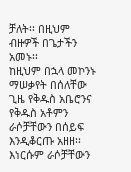ቻለት፡፡ በዚህም ብዙዎች በጌታችን አመኑ፡፡
ከዚህም በኋላ መኮንኑ ማሠቃየት በሰለቸው ጊዜ የቅዱስ አቤሮንና የቅዱስ አቶምን ራሶቻቸውን በሰይፍ እንዲቆርጡ አዘዘ፡፡ እነርሱም ራሶቻቸውን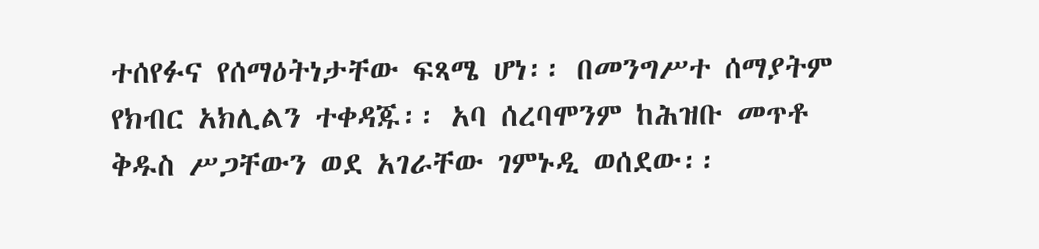ተሰየፉና የሰማዕትነታቸው ፍጻሜ ሆነ፡፡ በመንግሥተ ሰማያትም የክብር አክሊልን ተቀዳጁ፡፡ አባ ሰረባሞንም ከሕዝቡ መጥቶ ቅዱስ ሥጋቸውን ወደ አገራቸው ገምኑዲ ወሰደው፡፡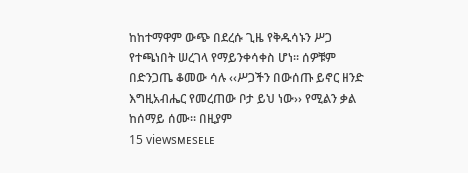ከከተማዋም ውጭ በደረሱ ጊዜ የቅዱሳኑን ሥጋ የተጫነበት ሠረገላ የማይንቀሳቀስ ሆነ፡፡ ሰዎቹም በድንጋጤ ቆመው ሳሉ ‹‹ሥጋችን በውሰጡ ይኖር ዘንድ እግዚአብሔር የመረጠው ቦታ ይህ ነው›› የሚልን ቃል ከሰማይ ሰሙ፡፡ በዚያም
15 viewsᴍᴇsᴇʟᴇ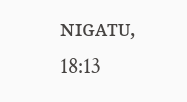ɴɪɢᴀᴛᴜ, 18:13